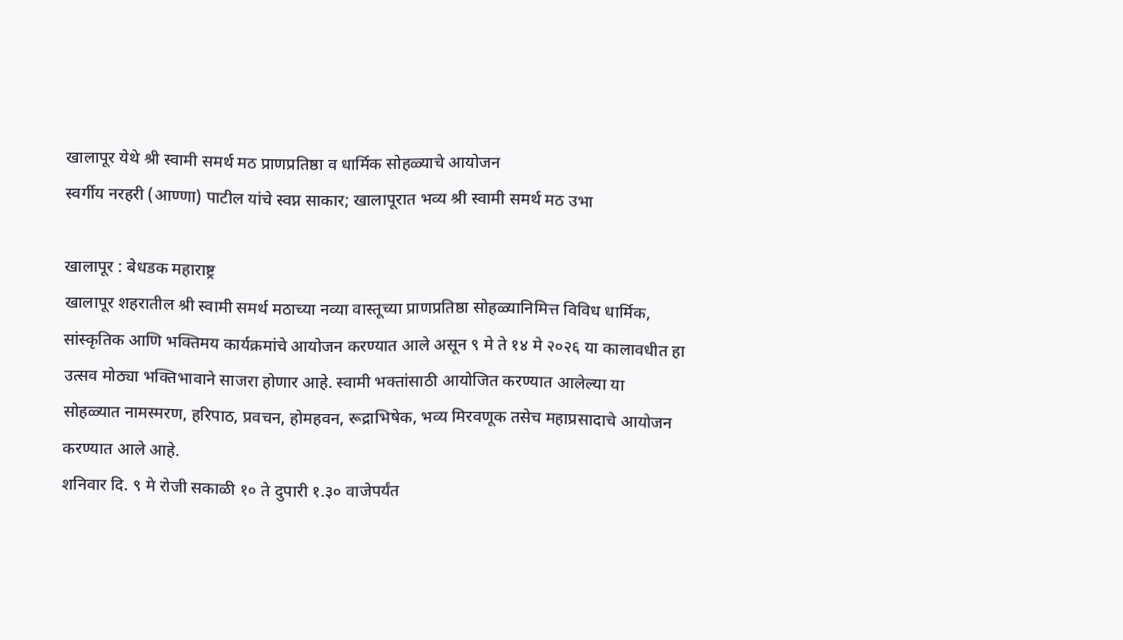खालापूर येथे श्री स्वामी समर्थ मठ प्राणप्रतिष्ठा व धार्मिक सोहळ्याचे आयोजन
स्वर्गीय नरहरी (आण्णा) पाटील यांचे स्वप्न साकार; खालापूरात भव्य श्री स्वामी समर्थ मठ उभा

खालापूर : बेधडक महाराष्ट्र
खालापूर शहरातील श्री स्वामी समर्थ मठाच्या नव्या वास्तूच्या प्राणप्रतिष्ठा सोहळ्यानिमित्त विविध धार्मिक, सांस्कृतिक आणि भक्तिमय कार्यक्रमांचे आयोजन करण्यात आले असून ९ मे ते १४ मे २०२६ या कालावधीत हा उत्सव मोठ्या भक्तिभावाने साजरा होणार आहे. स्वामी भक्तांसाठी आयोजित करण्यात आलेल्या या सोहळ्यात नामस्मरण, हरिपाठ, प्रवचन, होमहवन, रूद्राभिषेक, भव्य मिरवणूक तसेच महाप्रसादाचे आयोजन करण्यात आले आहे.
शनिवार दि. ९ मे रोजी सकाळी १० ते दुपारी १.३० वाजेपर्यंत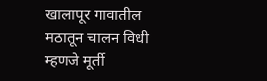खालापूर गावातील मठातून चालन विधी म्हणजे मूर्ती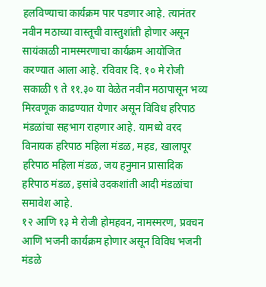हलविण्याचा कार्यक्रम पार पडणार आहे. त्यानंतर नवीन मठाच्या वास्तूची वास्तुशांती होणार असून सायंकाळी नामस्मरणाचा कार्यक्रम आयोजित करण्यात आला आहे. रविवार दि. १० मे रोजी सकाळी ९ ते ११.३० या वेळेत नवीन मठापासून भव्य मिरवणूक काढण्यात येणार असून विविध हरिपाठ मंडळांचा सहभाग राहणार आहे. यामध्ये वरद विनायक हरिपाठ महिला मंडळ, महड, खालापूर हरिपाठ महिला मंडळ, जय हनुमान प्रासादिक हरिपाठ मंडळ, इसांबे उदकशांती आदी मंडळांचा समावेश आहे.
१२ आणि १३ मे रोजी होमहवन, नामस्मरण, प्रवचन आणि भजनी कार्यक्रम होणार असून विविध भजनी मंडळे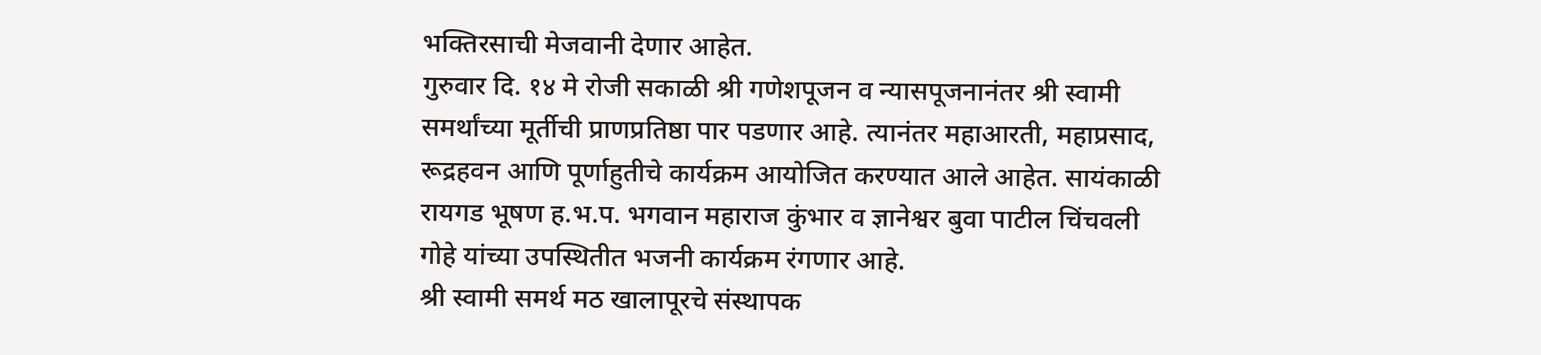भक्तिरसाची मेजवानी देणार आहेत.
गुरुवार दि. १४ मे रोजी सकाळी श्री गणेशपूजन व न्यासपूजनानंतर श्री स्वामी समर्थांच्या मूर्तीची प्राणप्रतिष्ठा पार पडणार आहे. त्यानंतर महाआरती, महाप्रसाद, रूद्रहवन आणि पूर्णाहुतीचे कार्यक्रम आयोजित करण्यात आले आहेत. सायंकाळी रायगड भूषण ह.भ.प. भगवान महाराज कुंभार व ज्ञानेश्वर बुवा पाटील चिंचवली गोहे यांच्या उपस्थितीत भजनी कार्यक्रम रंगणार आहे.
श्री स्वामी समर्थ मठ खालापूरचे संस्थापक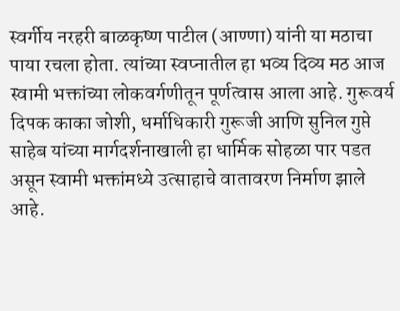स्वर्गीय नरहरी बाळकृष्ण पाटील (आण्णा) यांनी या मठाचा पाया रचला होता. त्यांच्या स्वप्नातील हा भव्य दिव्य मठ आज स्वामी भक्तांच्या लोकवर्गणीतून पूर्णत्वास आला आहे. गुरूवर्य दिपक काका जोशी, धर्माधिकारी गुरूजी आणि सुनिल गुप्ते साहेब यांच्या मार्गदर्शनाखाली हा धार्मिक सोहळा पार पडत असून स्वामी भक्तांमध्ये उत्साहाचे वातावरण निर्माण झाले आहे.